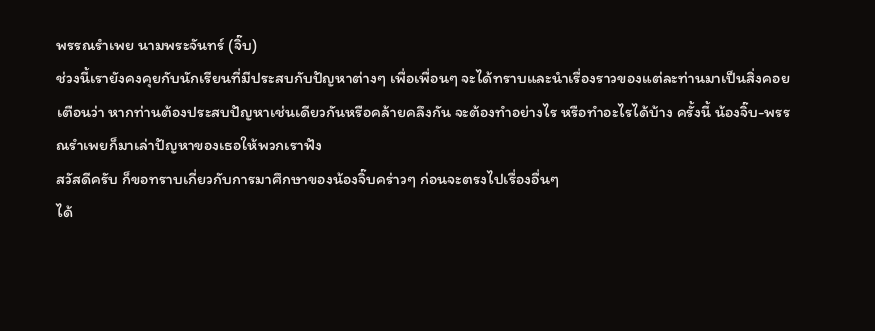พรรณรำเพย นามพระจันทร์ (จิ๊บ)
ช่วงนี้เรายังคงคุยกับนักเรียนที่มีประสบกับปัญหาต่างๆ เพื่อเพื่อนๆ จะได้ทราบและนำเรื่องราวของแต่ละท่านมาเป็นสิ่งคอยเตือนว่า หากท่านต้องประสบปัญหาเช่นเดียวกันหรือคล้ายคลึงกัน จะต้องทำอย่างไร หรือทำอะไรได้บ้าง ครั้งนี้ น้องจิ๊บ-พรรณรำเพยก็มาเล่าปัญหาของเธอให้พวกเราฟัง
สวัสดีครับ ก็ขอทราบเกี่ยวกับการมาศึกษาของน้องจิ๊บคร่าวๆ ก่อนจะตรงไปเรื่องอื่นๆ
ได้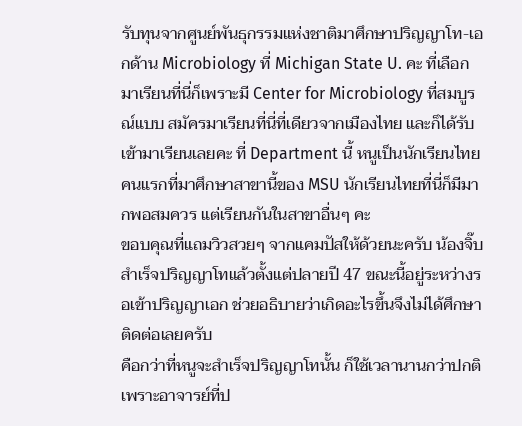รับทุนจากศูนย์พันธุกรรมแห่งชาติมาศึกษาปริญญาโท-เอกด้าน Microbiology ที่ Michigan State U. คะ ที่เลือกมาเรียนที่นี่ก็เพราะมี Center for Microbiology ที่สมบูรณ์แบบ สมัครมาเรียนที่นี่ที่เดียวจากเมืองไทย และก็ได้รับเข้ามาเรียนเลยคะ ที่ Department นี้ หนูเป็นนักเรียนไทยคนแรกที่มาศึกษาสาขานี้ของ MSU นักเรียนไทยที่นี่ก็มีมากพอสมควร แต่เรียนกันในสาขาอื่นๆ คะ
ขอบคุณที่แถมวิวสวยๆ จากแคมปัสให้ด้วยนะครับ น้องจิ๊บสำเร็จปริญญาโทแล้วตั้งแต่ปลายปี 47 ขณะนี้อยู่ระหว่างรอเข้าปริญญาเอก ช่วยอธิบายว่าเกิดอะไรขึ้นจึงไม่ได้ศึกษาติดต่อเลยครับ
คือกว่าที่หนูจะสำเร็จปริญญาโทนั้น ก็ใช้เวลานานกว่าปกติ เพราะอาจารย์ที่ป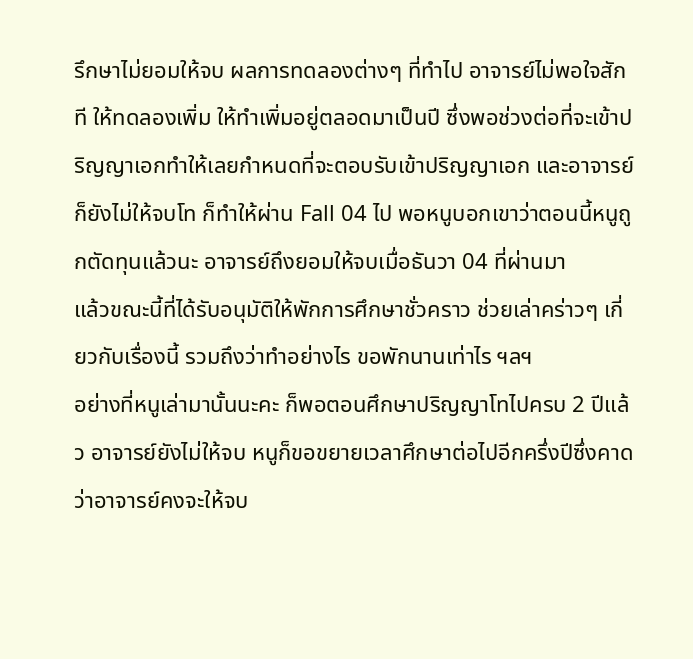รึกษาไม่ยอมให้จบ ผลการทดลองต่างๆ ที่ทำไป อาจารย์ไม่พอใจสักที ให้ทดลองเพิ่ม ให้ทำเพิ่มอยู่ตลอดมาเป็นปี ซึ่งพอช่วงต่อที่จะเข้าปริญญาเอกทำให้เลยกำหนดที่จะตอบรับเข้าปริญญาเอก และอาจารย์ก็ยังไม่ให้จบโท ก็ทำให้ผ่าน Fall 04 ไป พอหนูบอกเขาว่าตอนนี้หนูถูกตัดทุนแล้วนะ อาจารย์ถึงยอมให้จบเมื่อธันวา 04 ที่ผ่านมา
แล้วขณะนี้ที่ได้รับอนุมัติให้พักการศึกษาชั่วคราว ช่วยเล่าคร่าวๆ เกี่ยวกับเรื่องนี้ รวมถึงว่าทำอย่างไร ขอพักนานเท่าไร ฯลฯ
อย่างที่หนูเล่ามานั้นนะคะ ก็พอตอนศึกษาปริญญาโทไปครบ 2 ปีแล้ว อาจารย์ยังไม่ให้จบ หนูก็ขอขยายเวลาศึกษาต่อไปอีกครึ่งปีซึ่งคาดว่าอาจารย์คงจะให้จบ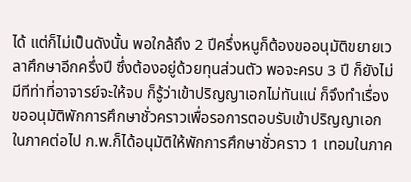ได้ แต่ก็ไม่เป็นดังนั้น พอใกล้ถึง 2 ปีครึ่งหนูก็ต้องขออนุมัติขยายเวลาศึกษาอีกครึ่งปี ซึ่งต้องอยู่ด้วยทุนส่วนตัว พอจะครบ 3 ปี ก็ยังไม่มีทีท่าที่อาจารย์จะให้จบ ก็รู้ว่าเข้าปริญญาเอกไม่ทันแน่ ก็จึงทำเรื่องขออนุมัติพักการศึกษาชั่วคราวเพื่อรอการตอบรับเข้าปริญญาเอกในภาคต่อไป ก.พ.ก็ได้อนุมัติให้พักการศึกษาชั่วคราว 1 เทอมในภาค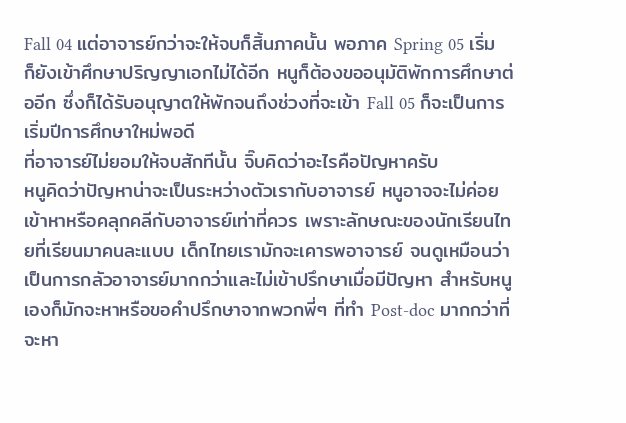Fall 04 แต่อาจารย์กว่าจะให้จบก็สิ้นภาคนั้น พอภาค Spring 05 เริ่ม ก็ยังเข้าศึกษาปริญญาเอกไม่ได้อีก หนูก็ต้องขออนุมัติพักการศึกษาต่ออีก ซึ่งก็ได้รับอนุญาตให้พักจนถึงช่วงที่จะเข้า Fall 05 ก็จะเป็นการเริ่มปีการศึกษาใหม่พอดี
ที่อาจารย์ไม่ยอมให้จบสักทีนั้น จิ๊บคิดว่าอะไรคือปัญหาครับ
หนูคิดว่าปัญหาน่าจะเป็นระหว่างตัวเรากับอาจารย์ หนูอาจจะไม่ค่อยเข้าหาหรือคลุกคลีกับอาจารย์เท่าที่ควร เพราะลักษณะของนักเรียนไทยที่เรียนมาคนละแบบ เด็กไทยเรามักจะเคารพอาจารย์ จนดูเหมือนว่าเป็นการกลัวอาจารย์มากกว่าและไม่เข้าปรึกษาเมื่อมีปัญหา สำหรับหนูเองก็มักจะหาหรือขอคำปรึกษาจากพวกพี่ๆ ที่ทำ Post-doc มากกว่าที่จะหา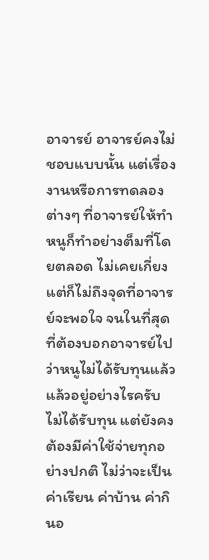อาจารย์ อาจารย์คงไม่ชอบแบบนั้น แต่เรื่องงานหรือการทดลองต่างๆ ที่อาจารย์ให้ทำ หนูก็ทำอย่างต็มที่โดยตลอด ไม่เคยเกี่ยง แต่ก็ไม่ถึงจุดที่อาจารย์จะพอใจ จนในที่สุดที่ต้องบอกอาจารย์ไปว่าหนูไม่ได้รับทุนแล้ว
แล้วอยู่อย่างไรครับ ไม่ได้รับทุน แต่ยังคงต้องมีค่าใช้จ่ายทุกอย่างปกติ ไม่ว่าจะเป็นค่าเรียน ค่าบ้าน ค่ากินอ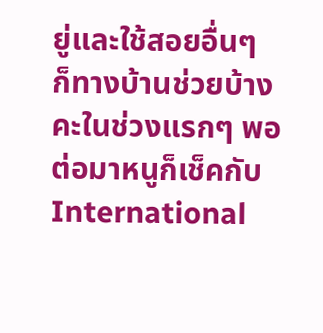ยู่และใช้สอยอื่นๆ
ก็ทางบ้านช่วยบ้างคะในช่วงแรกๆ พอต่อมาหนูก็เช็คกับ International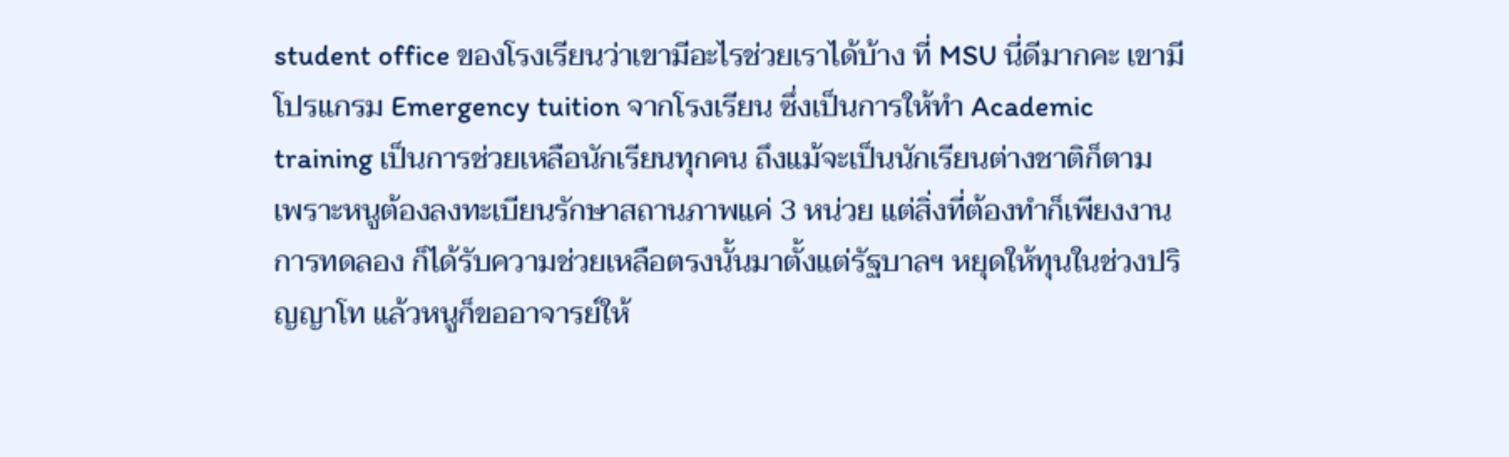student office ของโรงเรียนว่าเขามีอะไรช่วยเราได้บ้าง ที่ MSU นี่ดีมากคะ เขามีโปรแกรม Emergency tuition จากโรงเรียน ซึ่งเป็นการให้ทำ Academic training เป็นการช่วยเหลือนักเรียนทุกคน ถึงแม้จะเป็นนักเรียนต่างชาติก็ตาม เพราะหนูต้องลงทะเบียนรักษาสถานภาพแค่ 3 หน่วย แต่สิ่งที่ต้องทำก็เพียงงานการทดลอง ก็ได้รับความช่วยเหลือตรงนั้นมาตั้งแต่รัฐบาลฯ หยุดให้ทุนในช่วงปริญญาโท แล้วหนูก็ขออาจารย์ให้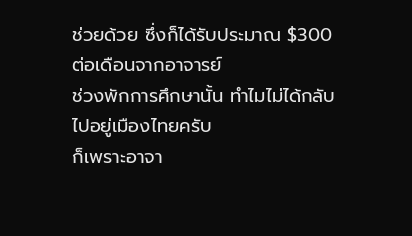ช่วยด้วย ซึ่งก็ได้รับประมาณ $300 ต่อเดือนจากอาจารย์
ช่วงพักการศึกษานั้น ทำไมไม่ได้กลับไปอยู่เมืองไทยครับ
ก็เพราะอาจา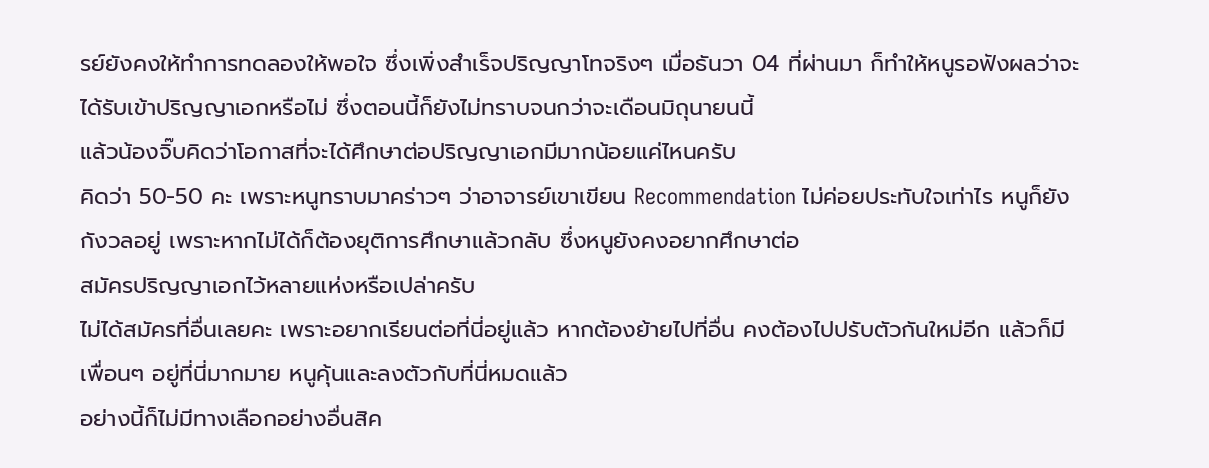รย์ยังคงให้ทำการทดลองให้พอใจ ซึ่งเพิ่งสำเร็จปริญญาโทจริงๆ เมื่อธันวา 04 ที่ผ่านมา ก็ทำให้หนูรอฟังผลว่าจะได้รับเข้าปริญญาเอกหรือไม่ ซึ่งตอนนี้ก็ยังไม่ทราบจนกว่าจะเดือนมิถุนายนนี้
แล้วน้องจิ๊บคิดว่าโอกาสที่จะได้ศึกษาต่อปริญญาเอกมีมากน้อยแค่ไหนครับ
คิดว่า 50-50 คะ เพราะหนูทราบมาคร่าวๆ ว่าอาจารย์เขาเขียน Recommendation ไม่ค่อยประทับใจเท่าไร หนูก็ยังกังวลอยู่ เพราะหากไม่ได้ก็ต้องยุติการศึกษาแล้วกลับ ซึ่งหนูยังคงอยากศึกษาต่อ
สมัครปริญญาเอกไว้หลายแห่งหรือเปล่าครับ
ไม่ได้สมัครที่อื่นเลยคะ เพราะอยากเรียนต่อที่นี่อยู่แล้ว หากต้องย้ายไปที่อื่น คงต้องไปปรับตัวกันใหม่อีก แล้วก็มีเพื่อนๆ อยู่ที่นี่มากมาย หนูคุ้นและลงตัวกับที่นี่หมดแล้ว
อย่างนี้ก็ไม่มีทางเลือกอย่างอื่นสิค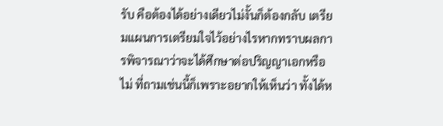รับ คือต้องได้อย่างเดียวไม่งั้นก็ต้องกลับ เตรียมแผนการเตรียมใจไว้อย่างไรหากทราบผลการพิจารณาว่าจะได้ศึกษาต่อปริญญาเอกหรือไม่ ที่ถามเช่นนี้ก็เพราะอยากให้เห็นว่า ทั้งได้ห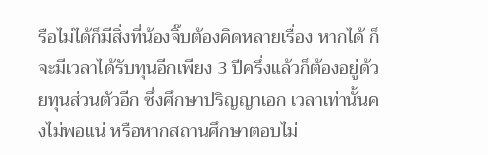รือไม่ได้ก็มีสิ่งที่น้องจิ๊บต้องคิดหลายเรื่อง หากได้ ก็จะมีเวลาได้รับทุนอีกเพียง 3 ปีครึ่งแล้วก็ต้องอยู่ด้วยทุนส่วนตัวอีก ซึ่งศึกษาปริญญาเอก เวลาเท่านั้นคงไม่พอแน่ หรือหากสถานศึกษาตอบไม่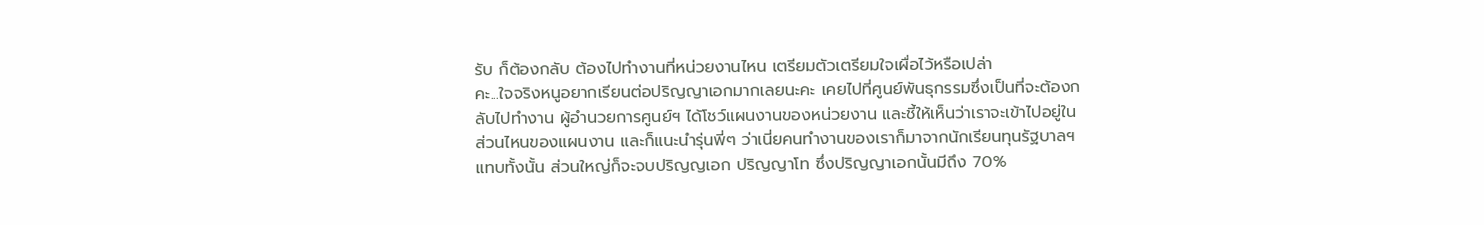รับ ก็ต้องกลับ ต้องไปทำงานที่หน่วยงานไหน เตรียมตัวเตรียมใจเผื่อไว้หรือเปล่า
คะ...ใจจริงหนูอยากเรียนต่อปริญญาเอกมากเลยนะคะ เคยไปที่ศูนย์พันธุกรรมซึ่งเป็นที่จะต้องกลับไปทำงาน ผู้อำนวยการศูนย์ฯ ได้โชว์แผนงานของหน่วยงาน และชี้ให้เห็นว่าเราจะเข้าไปอยู่ในส่วนไหนของแผนงาน และก็แนะนำรุ่นพี่ๆ ว่าเนี่ยคนทำงานของเราก็มาจากนักเรียนทุนรัฐบาลฯ แทบทั้งนั้น ส่วนใหญ่ก็จะจบปริญญเอก ปริญญาโท ซึ่งปริญญาเอกนั้นมีถึง 70%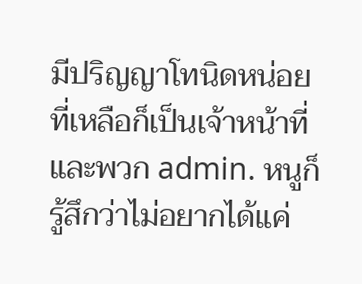มีปริญญาโทนิดหน่อย ที่เหลือก็เป็นเจ้าหน้าที่และพวก admin. หนูก็รู้สึกว่าไม่อยากได้แค่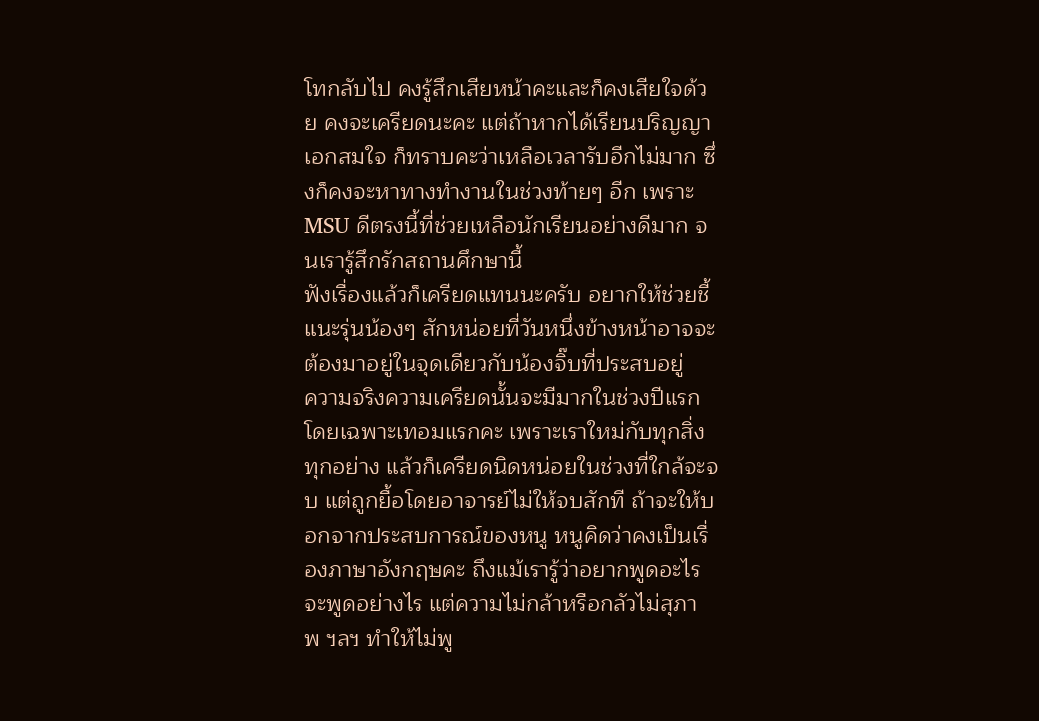โทกลับไป คงรู้สึกเสียหน้าคะและก็คงเสียใจด้วย คงจะเครียดนะคะ แต่ถ้าหากได้เรียนปริญญาเอกสมใจ ก็ทราบคะว่าเหลือเวลารับอีกไม่มาก ซึ่งก็คงจะหาทางทำงานในช่วงท้ายๆ อีก เพราะ MSU ดีตรงนี้ที่ช่วยเหลือนักเรียนอย่างดีมาก จนเรารู้สึกรักสถานศึกษานี้
ฟังเรื่องแล้วก็เครียดแทนนะครับ อยากให้ช่วยชี้แนะรุ่นน้องๆ สักหน่อยที่วันหนึ่งข้างหน้าอาจจะต้องมาอยู่ในจุดเดียวกับน้องจิ๊บที่ประสบอยู่
ความจริงความเครียดนั้นจะมีมากในช่วงปีแรก โดยเฉพาะเทอมแรกคะ เพราะเราใหม่กับทุกสิ่งทุกอย่าง แล้วก็เครียดนิดหน่อยในช่วงที่ใกล้จะจบ แต่ถูกยื้อโดยอาจารย์ไม่ให้จบสักที ถ้าจะให้บอกจากประสบการณ์ของหนู หนูคิดว่าคงเป็นเรื่องภาษาอังกฤษคะ ถึงแม้เรารู้ว่าอยากพูดอะไร จะพูดอย่างไร แต่ความไม่กล้าหรือกลัวไม่สุภาพ ฯลฯ ทำให้ไม่พู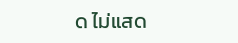ด ไม่แสด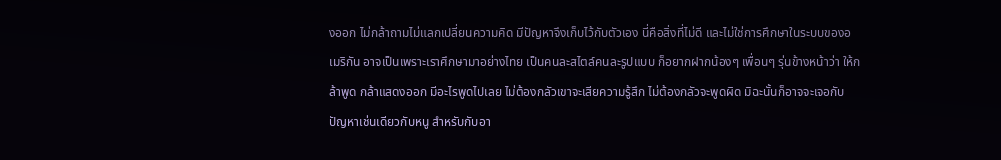งออก ไม่กล้าถามไม่แลกเปลี่ยนความคิด มีปัญหาจึงเก็บไว้กับตัวเอง นี่คือสิ่งที่ไม่ดี และไม่ใช่การศึกษาในระบบของอเมริกัน อาจเป็นเพราะเราศึกษามาอย่างไทย เป็นคนละสไตล์คนละรูปแบบ ก็อยากฝากน้องๆ เพื่อนๆ รุ่นข้างหน้าว่า ให้กล้าพูด กล้าแสดงออก มีอะไรพูดไปเลย ไม่ต้องกลัวเขาจะเสียความรู้สึก ไม่ต้องกลัวจะพูดผิด มิฉะนั้นก็อาจจะเจอกับปัญหาเช่นเดียวกับหนู สำหรับกับอา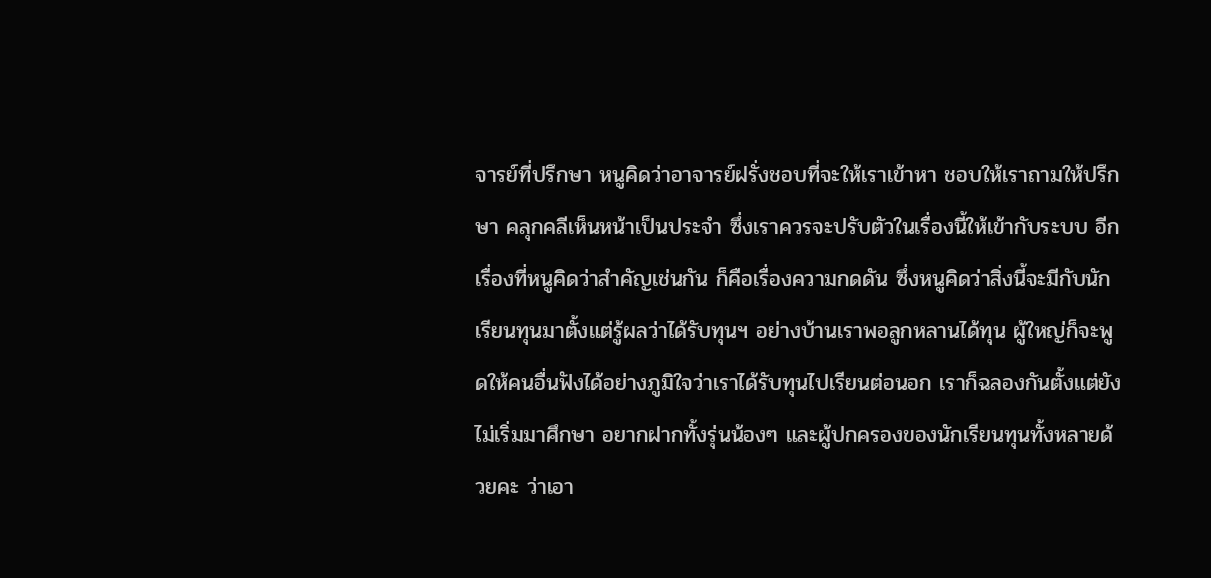จารย์ที่ปรึกษา หนูคิดว่าอาจารย์ฝรั่งชอบที่จะให้เราเข้าหา ชอบให้เราถามให้ปรึกษา คลุกคลีเห็นหน้าเป็นประจำ ซึ่งเราควรจะปรับตัวในเรื่องนี้ให้เข้ากับระบบ อีกเรื่องที่หนูคิดว่าสำคัญเช่นกัน ก็คือเรื่องความกดดัน ซึ่งหนูคิดว่าสิ่งนี้จะมีกับนักเรียนทุนมาตั้งแต่รู้ผลว่าได้รับทุนฯ อย่างบ้านเราพอลูกหลานได้ทุน ผู้ใหญ่ก็จะพูดให้คนอื่นฟังได้อย่างภูมิใจว่าเราได้รับทุนไปเรียนต่อนอก เราก็ฉลองกันตั้งแต่ยังไม่เริ่มมาศึกษา อยากฝากทั้งรุ่นน้องๆ และผู้ปกครองของนักเรียนทุนทั้งหลายด้วยคะ ว่าเอา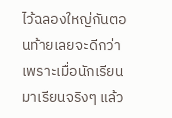ไว้ฉลองใหญ่กันตอนท้ายเลยจะดีกว่า เพราะเมื่อนักเรียนมาเรียนจริงๆ แล้ว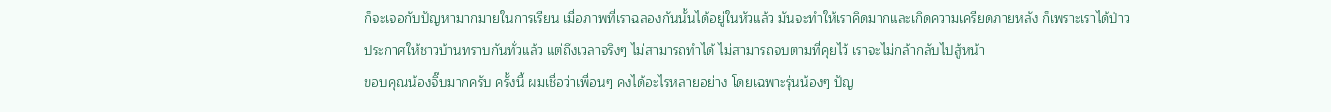ก็จะเจอกับปัญหามากมายในการเรียน เมื่อภาพที่เราฉลองกันนั้นได้อยู่ในหัวแล้ว มันจะทำให้เราคิดมากและเกิดความเครียดภายหลัง ก็เพราะเราได้ป่าวประกาศให้ชาวบ้านทราบกันทั่วแล้ว แต่ถึงเวลาจริงๆ ไม่สามารถทำได้ ไม่สามารถจบตามที่คุยไว้ เราจะไม่กล้ากลับไปสู้หน้า
ขอบคุณน้องจิ๊บมากครับ ครั้งนี้ ผมเชื่อว่าเพื่อนๆ คงได้อะไรหลายอย่าง โดยเฉพาะรุ่นน้องๆ ปัญ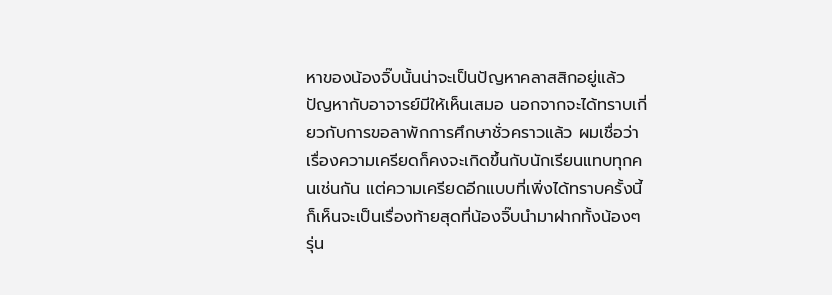หาของน้องจิ๊บนั้นน่าจะเป็นปัญหาคลาสสิกอยู่แล้ว ปัญหากับอาจารย์มีให้เห็นเสมอ นอกจากจะได้ทราบเกี่ยวกับการขอลาพักการศึกษาชั่วคราวแล้ว ผมเชื่อว่าเรื่องความเครียดก็คงจะเกิดขึ้นกับนักเรียนแทบทุกคนเช่นกัน แต่ความเครียดอีกแบบที่เพิ่งได้ทราบครั้งนี้ ก็เห็นจะเป็นเรื่องท้ายสุดที่น้องจิ๊บนำมาฝากทั้งน้องๆ รุ่น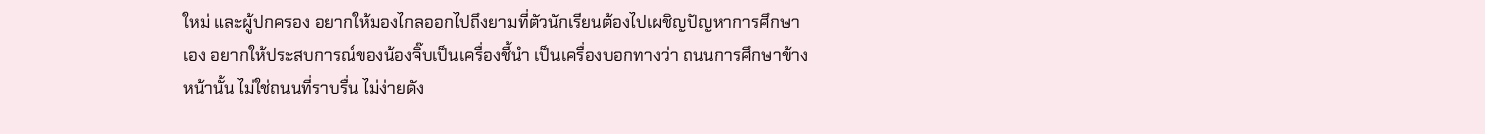ใหม่ และผู้ปกครอง อยากให้มองไกลออกไปถึงยามที่ตัวนักเรียนต้องไปเผชิญปัญหาการศึกษาเอง อยากให้ประสบการณ์ของน้องจิ๊บเป็นเครื่องชี้นำ เป็นเครื่องบอกทางว่า ถนนการศึกษาข้างหน้านั้น ไม่ใช่ถนนที่ราบรื่น ไม่ง่ายดัง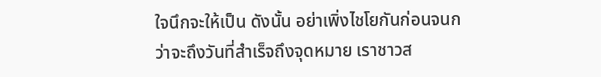ใจนึกจะให้เป็น ดังนั้น อย่าเพิ่งไชโยกันก่อนจนกว่าจะถึงวันที่สำเร็จถึงจุดหมาย เราชาวส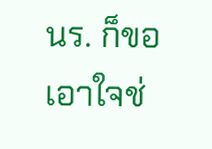นร. ก็ขอเอาใจช่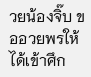วยน้องจิ๊บ ขออวยพรให้ได้เข้าศึก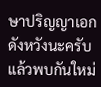ษาปริญญาเอกดังหวังนะครับ แล้วพบกันใหม่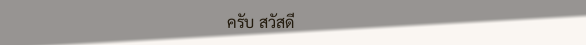ครับ สวัสดี